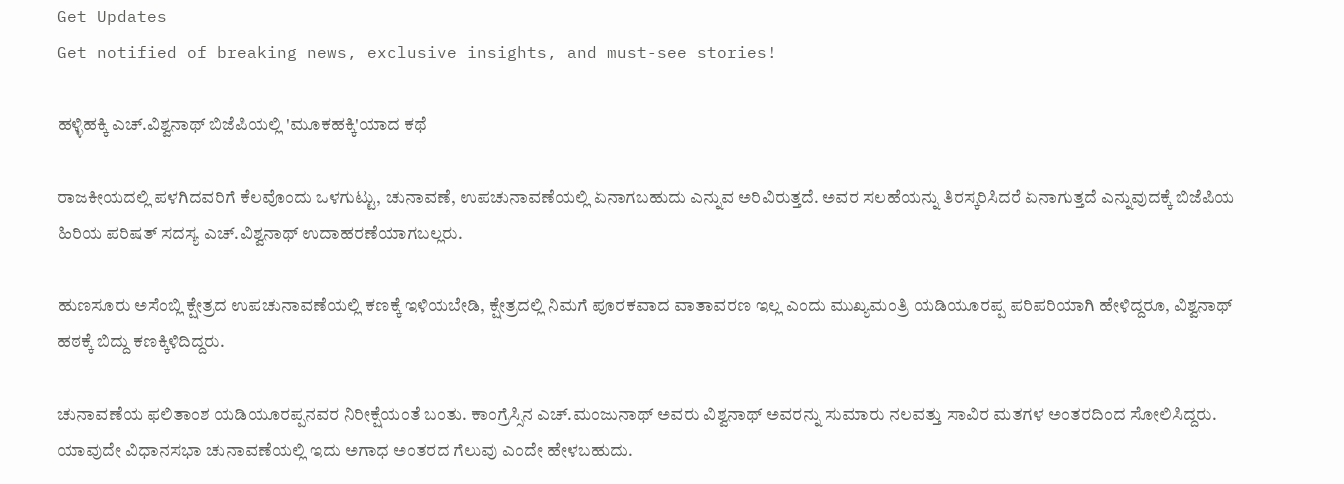Get Updates
Get notified of breaking news, exclusive insights, and must-see stories!

ಹಳ್ಳಿಹಕ್ಕಿ ಎಚ್.ವಿಶ್ವನಾಥ್ ಬಿಜೆಪಿಯಲ್ಲಿ 'ಮೂಕಹಕ್ಕಿ'ಯಾದ ಕಥೆ

ರಾಜಕೀಯದಲ್ಲಿ ಪಳಗಿದವರಿಗೆ ಕೆಲವೊಂದು ಒಳಗುಟ್ಟು, ಚುನಾವಣೆ, ಉಪಚುನಾವಣೆಯಲ್ಲಿ ಏನಾಗಬಹುದು ಎನ್ನುವ ಅರಿವಿರುತ್ತದೆ. ಅವರ ಸಲಹೆಯನ್ನು ತಿರಸ್ಕರಿಸಿದರೆ ಏನಾಗುತ್ತದೆ ಎನ್ನುವುದಕ್ಕೆ ಬಿಜೆಪಿಯ ಹಿರಿಯ ಪರಿಷತ್ ಸದಸ್ಯ ಎಚ್.ವಿಶ್ವನಾಥ್ ಉದಾಹರಣೆಯಾಗಬಲ್ಲರು.

ಹುಣಸೂರು ಅಸೆಂಬ್ಲಿ ಕ್ಷೇತ್ರದ ಉಪಚುನಾವಣೆಯಲ್ಲಿ ಕಣಕ್ಕೆ ಇಳಿಯಬೇಡಿ, ಕ್ಷೇತ್ರದಲ್ಲಿ ನಿಮಗೆ ಪೂರಕವಾದ ವಾತಾವರಣ ಇಲ್ಲ ಎಂದು ಮುಖ್ಯಮಂತ್ರಿ ಯಡಿಯೂರಪ್ಪ ಪರಿಪರಿಯಾಗಿ ಹೇಳಿದ್ದರೂ, ವಿಶ್ವನಾಥ್ ಹಠಕ್ಕೆ ಬಿದ್ದು ಕಣಕ್ಕಿಳಿದಿದ್ದರು.

ಚುನಾವಣೆಯ ಫಲಿತಾಂಶ ಯಡಿಯೂರಪ್ಪನವರ ನಿರೀಕ್ಷೆಯಂತೆ ಬಂತು. ಕಾಂಗ್ರೆಸ್ಸಿನ ಎಚ್.ಮಂಜುನಾಥ್ ಅವರು ವಿಶ್ವನಾಥ್ ಅವರನ್ನು ಸುಮಾರು ನಲವತ್ತು ಸಾವಿರ ಮತಗಳ ಅಂತರದಿಂದ ಸೋಲಿಸಿದ್ದರು. ಯಾವುದೇ ವಿಧಾನಸಭಾ ಚುನಾವಣೆಯಲ್ಲಿ ಇದು ಅಗಾಧ ಅಂತರದ ಗೆಲುವು ಎಂದೇ ಹೇಳಬಹುದು.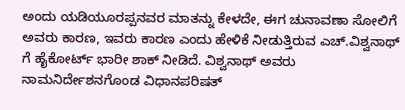ಅಂದು ಯಡಿಯೂರಪ್ಪನವರ ಮಾತನ್ನು ಕೇಳದೇ, ಈಗ ಚುನಾವಣಾ ಸೋಲಿಗೆ ಅವರು ಕಾರಣ, ಇವರು ಕಾರಣ ಎಂದು ಹೇಳಿಕೆ ನೀಡುತ್ತಿರುವ ಎಚ್.ವಿಶ್ವನಾಥ್ ಗೆ ಹೈಕೋರ್ಟ್ ಭಾರೀ ಶಾಕ್ ನೀಡಿದೆ. ವಿಶ್ವನಾಥ್ ಅವರು ನಾಮನಿರ್ದೇಶನಗೊಂಡ ವಿಧಾನಪರಿಷತ್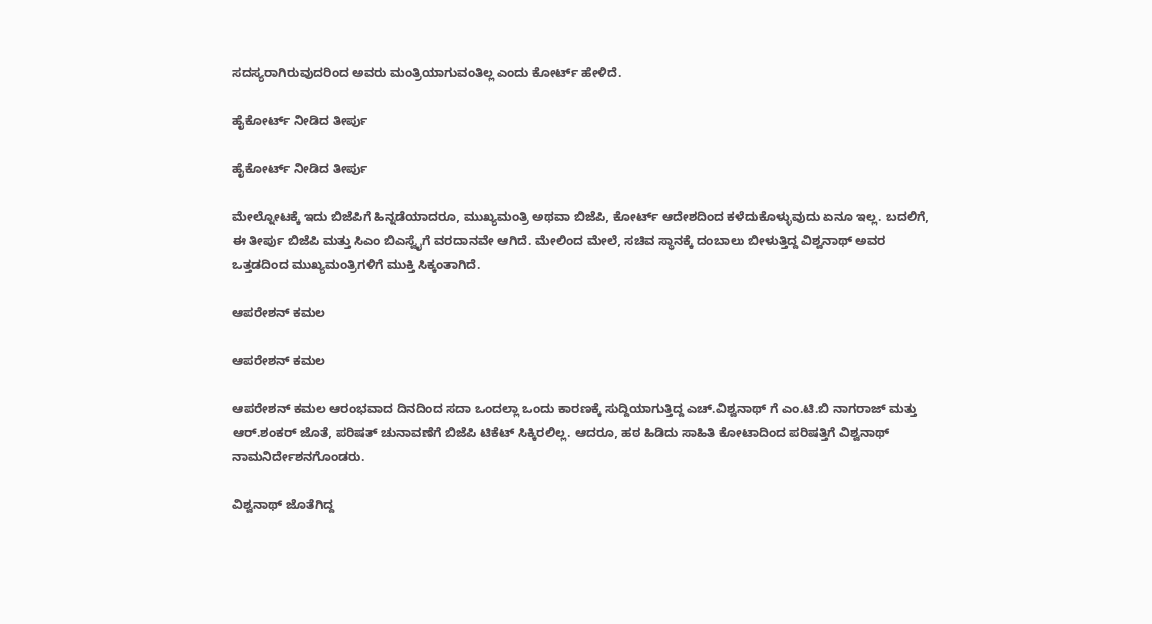ಸದಸ್ಯರಾಗಿರುವುದರಿಂದ ಅವರು ಮಂತ್ರಿಯಾಗುವಂತಿಲ್ಲ ಎಂದು ಕೋರ್ಟ್ ಹೇಳಿದೆ.

ಹೈಕೋರ್ಟ್ ನೀಡಿದ ತೀರ್ಪು

ಹೈಕೋರ್ಟ್ ನೀಡಿದ ತೀರ್ಪು

ಮೇಲ್ನೋಟಕ್ಕೆ ಇದು ಬಿಜೆಪಿಗೆ ಹಿನ್ನಡೆಯಾದರೂ, ಮುಖ್ಯಮಂತ್ರಿ ಅಥವಾ ಬಿಜೆಪಿ, ಕೋರ್ಟ್ ಆದೇಶದಿಂದ ಕಳೆದುಕೊಳ್ಳುವುದು ಏನೂ ಇಲ್ಲ. ಬದಲಿಗೆ, ಈ ತೀರ್ಪು ಬಿಜೆಪಿ ಮತ್ತು ಸಿಎಂ ಬಿಎಸ್ವೈಗೆ ವರದಾನವೇ ಆಗಿದೆ. ಮೇಲಿಂದ ಮೇಲೆ, ಸಚಿವ ಸ್ಥಾನಕ್ಕೆ ದಂಬಾಲು ಬೀಳುತ್ತಿದ್ದ ವಿಶ್ವನಾಥ್ ಅವರ ಒತ್ತಡದಿಂದ ಮುಖ್ಯಮಂತ್ರಿಗಳಿಗೆ ಮುಕ್ತಿ ಸಿಕ್ಕಂತಾಗಿದೆ.

ಆಪರೇಶನ್ ಕಮಲ

ಆಪರೇಶನ್ ಕಮಲ

ಆಪರೇಶನ್ ಕಮಲ ಆರಂಭವಾದ ದಿನದಿಂದ ಸದಾ ಒಂದಲ್ಲಾ ಒಂದು ಕಾರಣಕ್ಕೆ ಸುದ್ದಿಯಾಗುತ್ತಿದ್ದ ಎಚ್.ವಿಶ್ವನಾಥ್ ಗೆ ಎಂ.ಟಿ.ಬಿ ನಾಗರಾಜ್ ಮತ್ತು ಆರ್.ಶಂಕರ್ ಜೊತೆ, ಪರಿಷತ್ ಚುನಾವಣೆಗೆ ಬಿಜೆಪಿ ಟಿಕೆಟ್ ಸಿಕ್ಕಿರಲಿಲ್ಲ. ಆದರೂ, ಹಠ ಹಿಡಿದು ಸಾಹಿತಿ ಕೋಟಾದಿಂದ ಪರಿಷತ್ತಿಗೆ ವಿಶ್ವನಾಥ್ ನಾಮನಿರ್ದೇಶನಗೊಂಡರು.

ವಿಶ್ವನಾಥ್ ಜೊತೆಗಿದ್ದ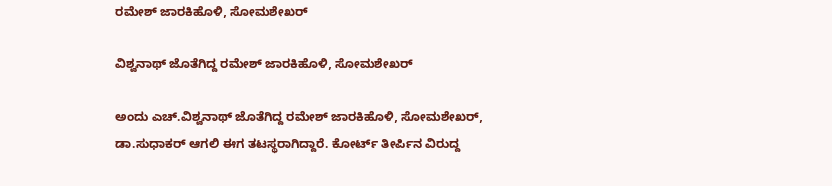ರಮೇಶ್ ಜಾರಕಿಹೊಳಿ, ಸೋಮಶೇಖರ್

ವಿಶ್ವನಾಥ್ ಜೊತೆಗಿದ್ದ ರಮೇಶ್ ಜಾರಕಿಹೊಳಿ, ಸೋಮಶೇಖರ್

ಅಂದು ಎಚ್.ವಿಶ್ವನಾಥ್ ಜೊತೆಗಿದ್ದ ರಮೇಶ್ ಜಾರಕಿಹೊಳಿ, ಸೋಮಶೇಖರ್, ಡಾ.ಸುಧಾಕರ್ ಆಗಲಿ ಈಗ ತಟಸ್ಥರಾಗಿದ್ದಾರೆ. ಕೋರ್ಟ್ ತೀರ್ಪಿನ ವಿರುದ್ದ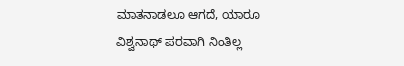ಮಾತನಾಡಲೂ ಆಗದೆ, ಯಾರೂ ವಿಶ್ವನಾಥ್ ಪರವಾಗಿ ನಿಂತಿಲ್ಲ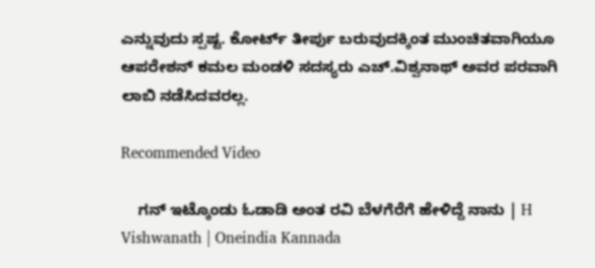ಎನ್ನುವುದು ಸ್ಪಷ್ಟ. ಕೋರ್ಟ್ ತೀರ್ಪು ಬರುವುದಕ್ಕಿಂತ ಮುಂಚಿತವಾಗಿಯೂ ಆಪರೇಶನ್ ಕಮಲ ಮಂಡಳಿ ಸದಸ್ಯರು ಎಚ್.ವಿಶ್ವನಾಥ್ ಅವರ ಪರವಾಗಿ ಲಾಬಿ ನಡೆಸಿದವರಲ್ಲ.

Recommended Video

    ಗನ್ ಇಟ್ಕೊಂಡು ಓಡಾಡಿ ಅಂತ ರವಿ ಬೆಳಗೆರೆಗೆ ಹೇಳಿದ್ದೆ ನಾನು | H Vishwanath | Oneindia Kannada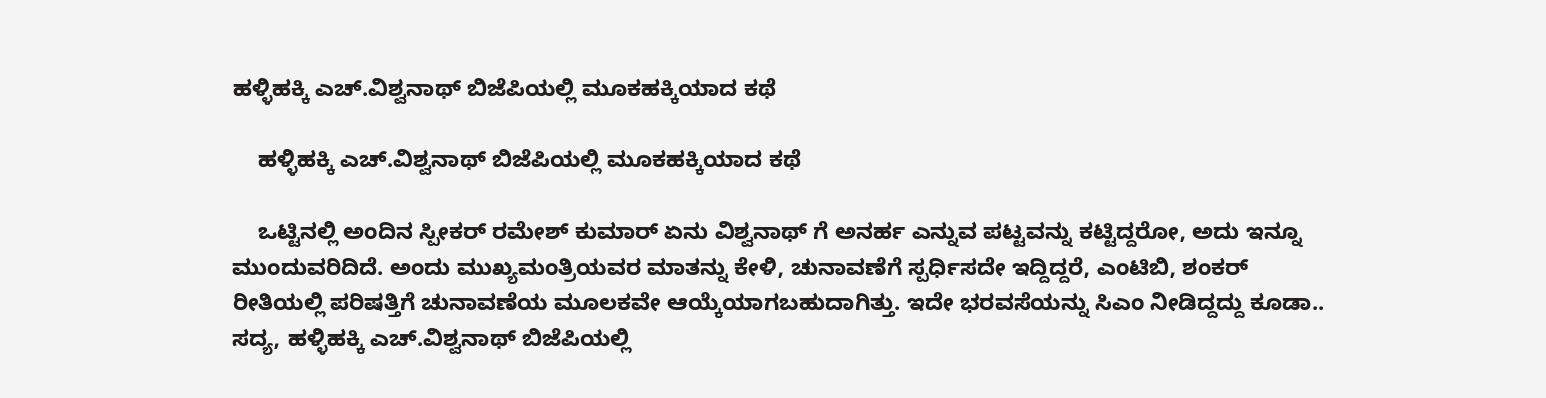ಹಳ್ಳಿಹಕ್ಕಿ ಎಚ್.ವಿಶ್ವನಾಥ್ ಬಿಜೆಪಿಯಲ್ಲಿ ಮೂಕಹಕ್ಕಿಯಾದ ಕಥೆ

    ಹಳ್ಳಿಹಕ್ಕಿ ಎಚ್.ವಿಶ್ವನಾಥ್ ಬಿಜೆಪಿಯಲ್ಲಿ ಮೂಕಹಕ್ಕಿಯಾದ ಕಥೆ

    ಒಟ್ಟಿನಲ್ಲಿ ಅಂದಿನ ಸ್ಪೀಕರ್ ರಮೇಶ್ ಕುಮಾರ್ ಏನು ವಿಶ್ವನಾಥ್ ಗೆ ಅನರ್ಹ ಎನ್ನುವ ಪಟ್ಟವನ್ನು ಕಟ್ಟಿದ್ದರೋ, ಅದು ಇನ್ನೂ ಮುಂದುವರಿದಿದೆ. ಅಂದು ಮುಖ್ಯಮಂತ್ರಿಯವರ ಮಾತನ್ನು ಕೇಳಿ, ಚುನಾವಣೆಗೆ ಸ್ಪರ್ಧಿಸದೇ ಇದ್ದಿದ್ದರೆ, ಎಂಟಿಬಿ, ಶಂಕರ್ ರೀತಿಯಲ್ಲಿ ಪರಿಷತ್ತಿಗೆ ಚುನಾವಣೆಯ ಮೂಲಕವೇ ಆಯ್ಕೆಯಾಗಬಹುದಾಗಿತ್ತು. ಇದೇ ಭರವಸೆಯನ್ನು ಸಿಎಂ ನೀಡಿದ್ದದ್ದು ಕೂಡಾ.. ಸದ್ಯ, ಹಳ್ಳಿಹಕ್ಕಿ ಎಚ್.ವಿಶ್ವನಾಥ್ ಬಿಜೆಪಿಯಲ್ಲಿ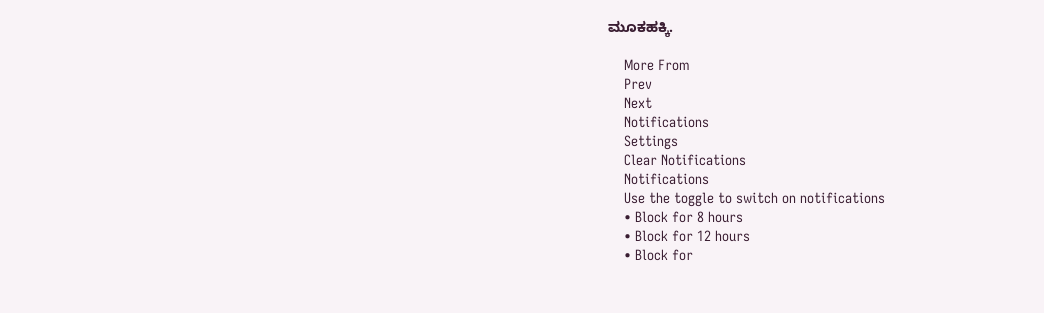ಮೂಕಹಕ್ಕಿ.

    More From
    Prev
    Next
    Notifications
    Settings
    Clear Notifications
    Notifications
    Use the toggle to switch on notifications
    • Block for 8 hours
    • Block for 12 hours
    • Block for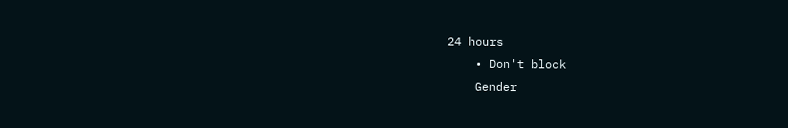24 hours
    • Don't block
    Gender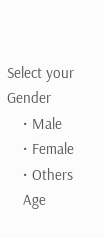Select your Gender
    • Male
    • Female
    • Others
    Age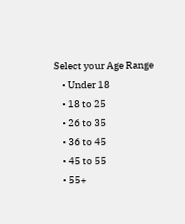Select your Age Range
    • Under 18
    • 18 to 25
    • 26 to 35
    • 36 to 45
    • 45 to 55
    • 55+